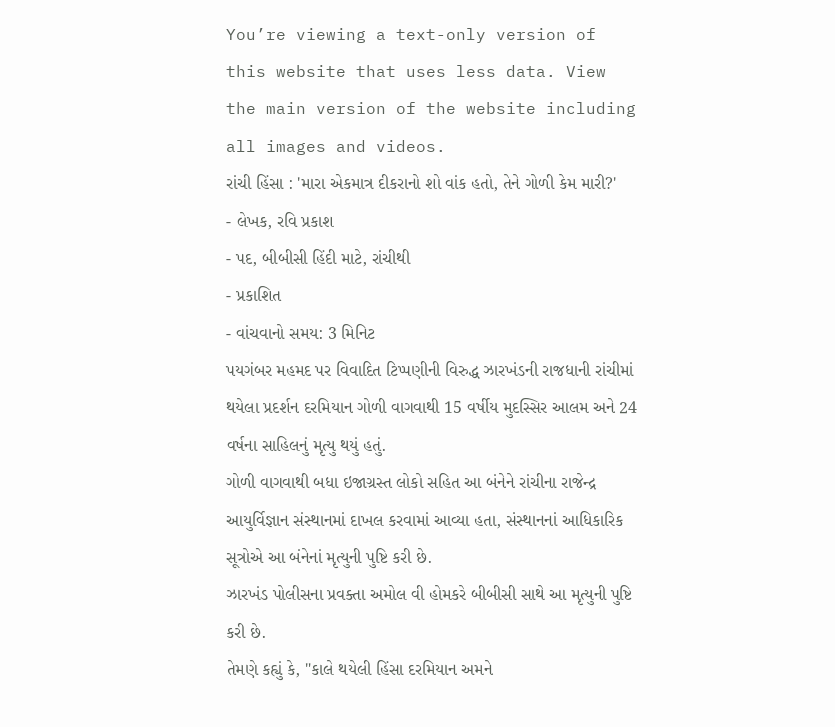You’re viewing a text-only version of this website that uses less data. View the main version of the website including all images and videos.
રાંચી હિંસા : 'મારા એકમાત્ર દીકરાનો શો વાંક હતો, તેને ગોળી કેમ મારી?'
- લેખક, રવિ પ્રકાશ
- પદ, બીબીસી હિંદી માટે, રાંચીથી
- પ્રકાશિત
- વાંચવાનો સમય: 3 મિનિટ
પયગંબર મહમદ પર વિવાદિત ટિપ્પણીની વિરુદ્ધ ઝારખંડની રાજધાની રાંચીમાં થયેલા પ્રદર્શન દરમિયાન ગોળી વાગવાથી 15 વર્ષીય મુદસ્સિર આલમ અને 24 વર્ષના સાહિલનું મૃત્યુ થયું હતું.
ગોળી વાગવાથી બધા ઇજાગ્રસ્ત લોકો સહિત આ બંનેને રાંચીના રાજેન્દ્ર આયુર્વિજ્ઞાન સંસ્થાનમાં દાખલ કરવામાં આવ્યા હતા, સંસ્થાનનાં આધિકારિક સૂત્રોએ આ બંનેનાં મૃત્યુની પુષ્ટિ કરી છે.
ઝારખંડ પોલીસના પ્રવક્તા અમોલ વી હોમકરે બીબીસી સાથે આ મૃત્યુની પુષ્ટિ કરી છે.
તેમણે કહ્યું કે, "કાલે થયેલી હિંસા દરમિયાન અમને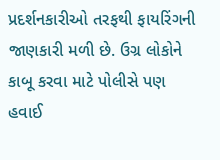પ્રદર્શનકારીઓ તરફથી ફાયરિંગની જાણકારી મળી છે. ઉગ્ર લોકોને કાબૂ કરવા માટે પોલીસે પણ હવાઈ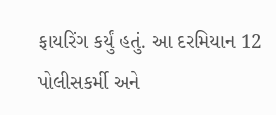ફાયરિંગ કર્યું હતું. આ દરમિયાન 12 પોલીસકર્મી અને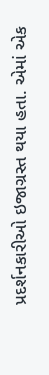પ્રદર્શનકારીઓ ઇજાગ્રસ્ત થયા હતા. એમાં એક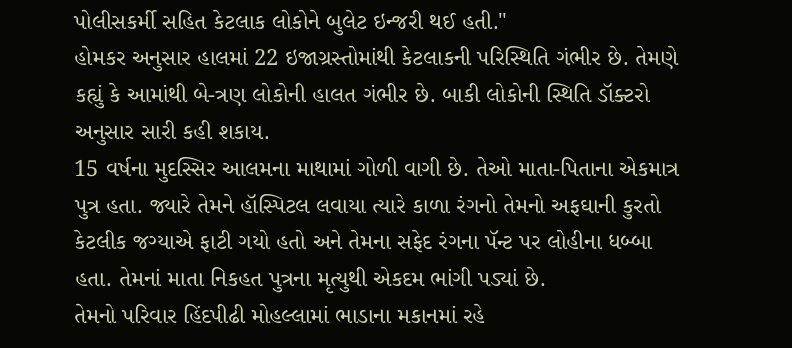પોલીસકર્મી સહિત કેટલાક લોકોને બુલેટ ઇન્જરી થઈ હતી."
હોમકર અનુસાર હાલમાં 22 ઇજાગ્રસ્તોમાંથી કેટલાકની પરિસ્થિતિ ગંભીર છે. તેમણે કહ્યું કે આમાંથી બે-ત્રણ લોકોની હાલત ગંભીર છે. બાકી લોકોની સ્થિતિ ડૉક્ટરો અનુસાર સારી કહી શકાય.
15 વર્ષના મુદસ્સિર આલમના માથામાં ગોળી વાગી છે. તેઓ માતા-પિતાના એકમાત્ર પુત્ર હતા. જ્યારે તેમને હૉસ્પિટલ લવાયા ત્યારે કાળા રંગનો તેમનો અફઘાની કુરતો કેટલીક જગ્યાએ ફાટી ગયો હતો અને તેમના સફેદ રંગના પૅન્ટ પર લોહીના ધબ્બા હતા. તેમનાં માતા નિકહત પુત્રના મૃત્યુથી એકદમ ભાંગી પડ્યાં છે.
તેમનો પરિવાર હિંદપીઢી મોહલ્લામાં ભાડાના મકાનમાં રહે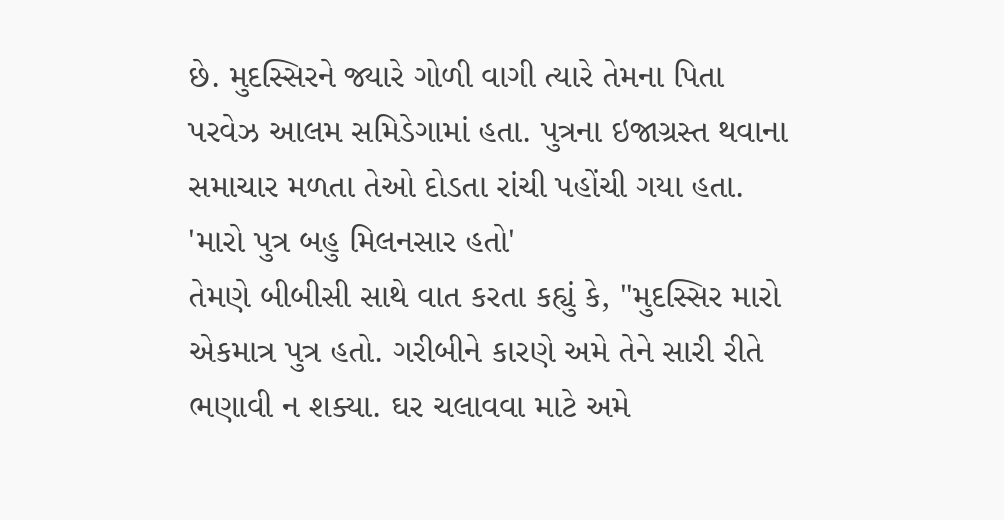છે. મુદસ્સિરને જ્યારે ગોળી વાગી ત્યારે તેમના પિતા પરવેઝ આલમ સમિડેગામાં હતા. પુત્રના ઇજાગ્રસ્ત થવાના સમાચાર મળતા તેઓ દોડતા રાંચી પહોંચી ગયા હતા.
'મારો પુત્ર બહુ મિલનસાર હતો'
તેમણે બીબીસી સાથે વાત કરતા કહ્યું કે, "મુદસ્સિર મારો એકમાત્ર પુત્ર હતો. ગરીબીને કારણે અમે તેને સારી રીતે ભણાવી ન શક્યા. ઘર ચલાવવા માટે અમે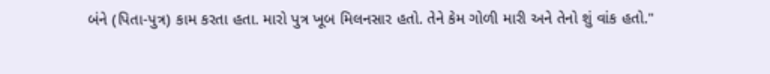બંને (પિતા-પુત્ર) કામ કરતા હતા. મારો પુત્ર ખૂબ મિલનસાર હતો. તેને કેમ ગોળી મારી અને તેનો શું વાંક હતો."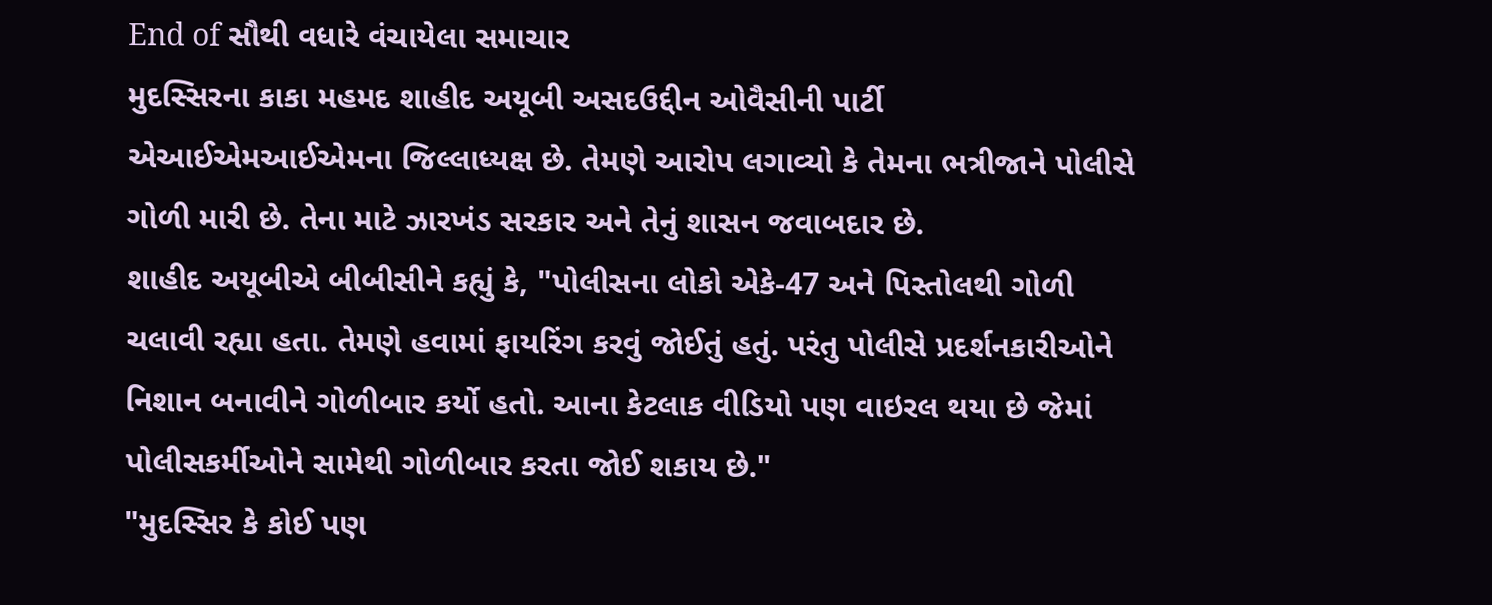End of સૌથી વધારે વંચાયેલા સમાચાર
મુદસ્સિરના કાકા મહમદ શાહીદ અયૂબી અસદઉદ્દીન ઓવૈસીની પાર્ટી એઆઈએમઆઈએમના જિલ્લાધ્યક્ષ છે. તેમણે આરોપ લગાવ્યો કે તેમના ભત્રીજાને પોલીસે ગોળી મારી છે. તેના માટે ઝારખંડ સરકાર અને તેનું શાસન જવાબદાર છે.
શાહીદ અયૂબીએ બીબીસીને કહ્યું કે, "પોલીસના લોકો એકે-47 અને પિસ્તોલથી ગોળી ચલાવી રહ્યા હતા. તેમણે હવામાં ફાયરિંગ કરવું જોઈતું હતું. પરંતુ પોલીસે પ્રદર્શનકારીઓને નિશાન બનાવીને ગોળીબાર કર્યો હતો. આના કેટલાક વીડિયો પણ વાઇરલ થયા છે જેમાં પોલીસકર્મીઓને સામેથી ગોળીબાર કરતા જોઈ શકાય છે."
"મુદસ્સિર કે કોઈ પણ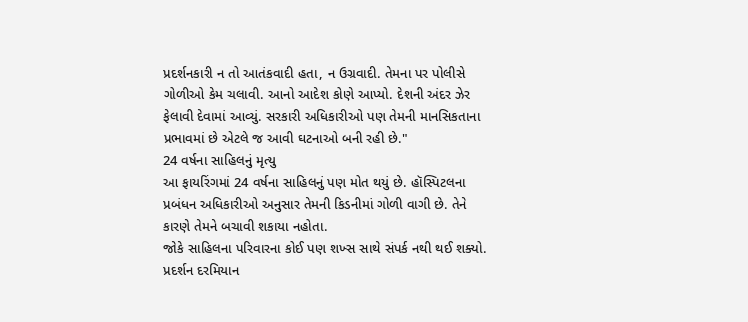પ્રદર્શનકારી ન તો આતંકવાદી હતા, ન ઉગ્રવાદી. તેમના પર પોલીસે ગોળીઓ કેમ ચલાવી. આનો આદેશ કોણે આપ્યો. દેશની અંદર ઝેર ફેલાવી દેવામાં આવ્યું. સરકારી અધિકારીઓ પણ તેમની માનસિકતાના પ્રભાવમાં છે એટલે જ આવી ઘટનાઓ બની રહી છે."
24 વર્ષના સાહિલનું મૃત્યુ
આ ફાયરિંગમાં 24 વર્ષના સાહિલનું પણ મોત થયું છે. હૉસ્પિટલના પ્રબંધન અધિકારીઓ અનુસાર તેમની કિડનીમાં ગોળી વાગી છે. તેને કારણે તેમને બચાવી શકાયા નહોતા.
જોકે સાહિલના પરિવારના કોઈ પણ શખ્સ સાથે સંપર્ક નથી થઈ શક્યો. પ્રદર્શન દરમિયાન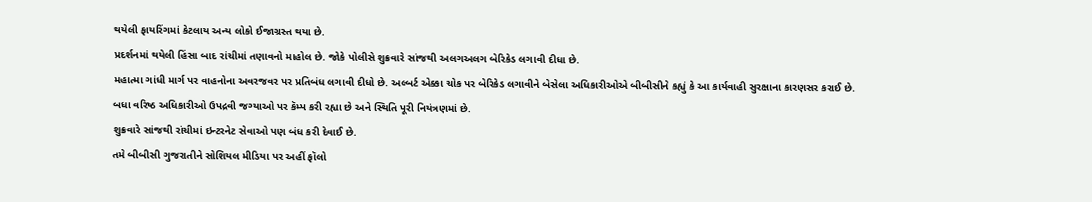થયેલી ફાયરિંગમાં કેટલાય અન્ય લોકો ઈજાગ્રસ્ત થયા છે.
પ્રદર્શનમાં થયેલી હિંસા બાદ રાંચીમાં તણાવનો માહોલ છે. જોકે પોલીસે શુક્રવારે સાંજથી અલગઅલગ બેરિકેડ લગાવી દીધા છે.
મહાત્મા ગાંધી માર્ગ પર વાહનોના અવરજવર પર પ્રતિબંધ લગાવી દીધો છે. અલ્બર્ટ એક્કા ચોક પર બેરિકેડ લગાવીને બેસેલા અધિકારીઓએ બીબીસીને કહ્યું કે આ કાર્યવાહી સુરક્ષાના કારણસર કરાઈ છે.
બધા વરિષ્ઠ અધિકારીઓ ઉપદ્રવી જગ્યાઓ પર કૅમ્પ કરી રહ્યા છે અને સ્થિતિ પૂરી નિયંત્રણમાં છે.
શુક્રવારે સાંજથી રાંચીમાં ઇન્ટરનેટ સેવાઓ પણ બંધ કરી દેવાઈ છે.
તમે બીબીસી ગુજરાતીને સોશિયલ મીડિયા પર અહીં ફૉલો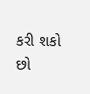કરી શકો છો